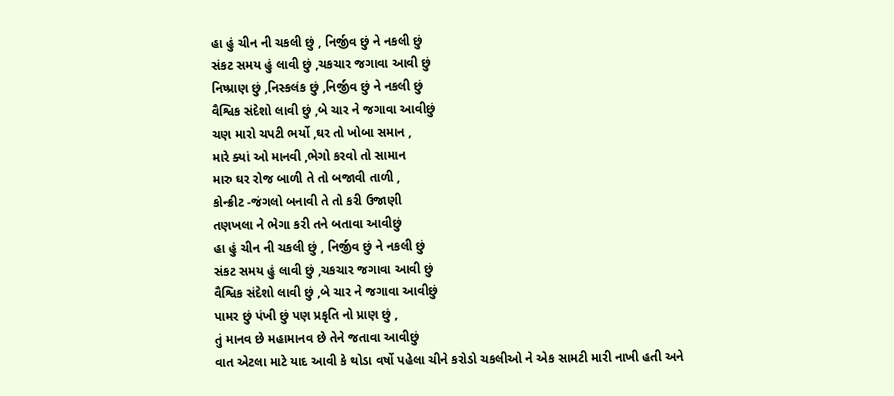હા હું ચીન ની ચકલી છું , નિર્જીવ છું ને નકલી છું
સંકટ સમય હું લાવી છું ,ચકચાર જગાવા આવી છું
નિષ્પ્રાણ છું ,નિસ્કલંક છું ,નિર્જીવ છું ને નકલી છું
વૈશ્વિક સંદેશો લાવી છું ,બે ચાર ને જગાવા આવીછું
ચણ મારો ચપટી ભર્યો ,ઘર તો ખોબા સમાન ,
મારે ક્યાં ઓ માનવી ,ભેગો કરવો તો સામાન
મારુ ઘર રોજ બાળી તે તો બજાવી તાળી ,
કોન્ક્રીટ -જંગલો બનાવી તે તો કરી ઉજાણી
તણખલા ને ભેગા કરી તને બતાવા આવીછું
હા હું ચીન ની ચકલી છું , નિર્જીવ છું ને નકલી છું
સંકટ સમય હું લાવી છું ,ચકચાર જગાવા આવી છું
વૈશ્વિક સંદેશો લાવી છું ,બે ચાર ને જગાવા આવીછું
પામર છું પંખી છું પણ પ્રકૃતિ નો પ્રાણ છું ,
તું માનવ છે મહામાનવ છે તેને જતાવા આવીછું
વાત એટલા માટે યાદ આવી કે થોડા વર્ષો પહેલા ચીને કરોડો ચકલીઓ ને એક સામટી મારી નાખી હતી અને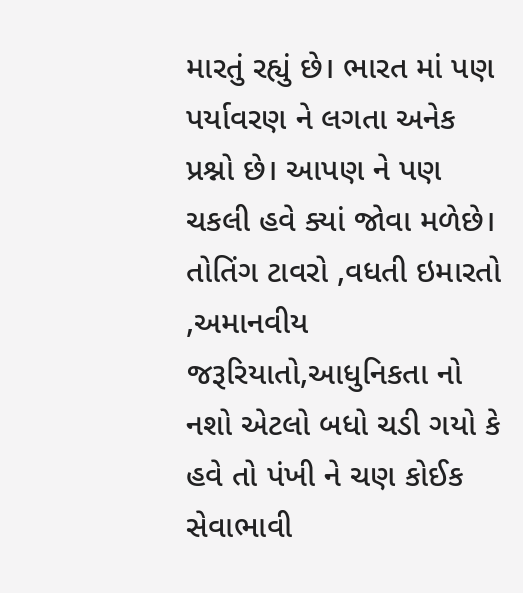મારતું રહ્યું છે। ભારત માં પણ પર્યાવરણ ને લગતા અનેક પ્રશ્નો છે। આપણ ને પણ ચકલી હવે ક્યાં જોવા મળેછે। તોતિંગ ટાવરો ,વધતી ઇમારતો ,અમાનવીય જરૂરિયાતો,આધુનિકતા નો નશો એટલો બધો ચડી ગયો કે હવે તો પંખી ને ચણ કોઈક સેવાભાવી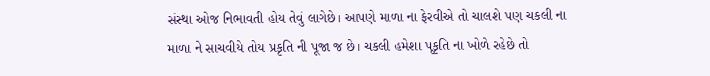સંસ્થા ઓજ નિભાવતી હોય તેવું લાગેછે। આપણે માળા ના ફેરવીએ તો ચાલશે પણ ચકલી ના માળા ને સાચવીયે તોય પ્રકૃતિ ની પૂજા જ છે। ચકલી હમેશા પૃકૃતિ ના ખોળે રહેછે તો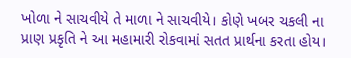ખોળા ને સાચવીયે તે માળા ને સાચવીયે। કોણે ખબર ચકલી ના પ્રાણ પ્રકૃતિ ને આ મહામારી રોકવામાં સતત પ્રાર્થના કરતા હોય।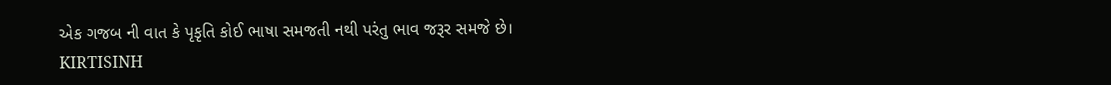એક ગજબ ની વાત કે પૃકૃતિ કોઈ ભાષા સમજતી નથી પરંતુ ભાવ જરૂર સમજે છે।
KIRTISINH